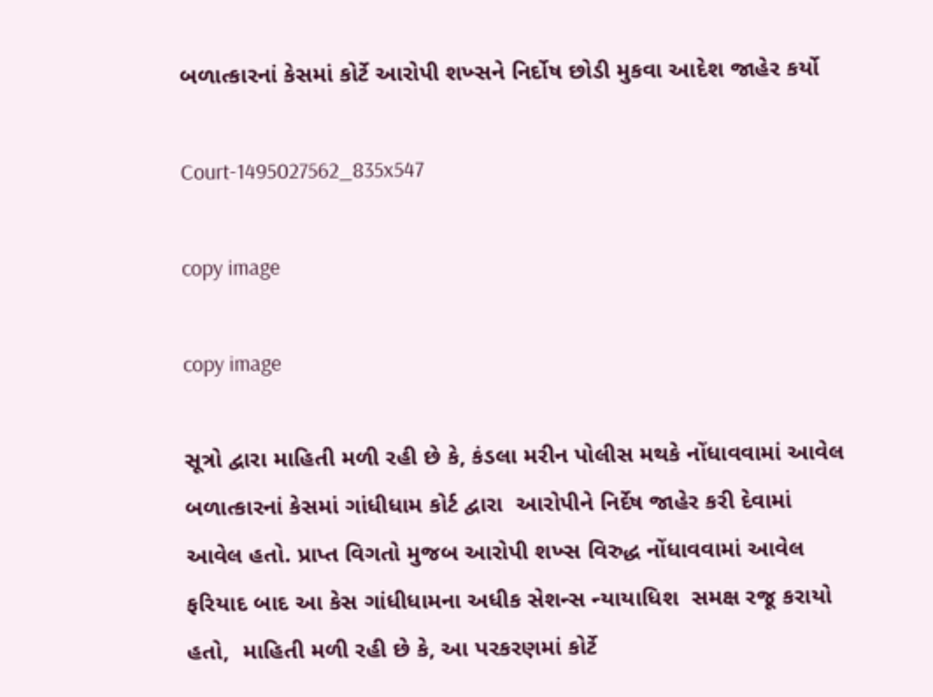બળાત્કારનાં કેસમાં કોર્ટે આરોપી શખ્સને નિર્દોષ છોડી મુકવા આદેશ જાહેર કર્યો

Court-1495027562_835x547

copy image

copy image

સૂત્રો દ્વારા માહિતી મળી રહી છે કે, કંડલા મરીન પોલીસ મથકે નોંધાવવામાં આવેલ બળાત્કારનાં કેસમાં ગાંધીધામ કોર્ટ દ્વારા  આરોપીને નિર્દેષ જાહેર કરી દેવામાં આવેલ હતો. પ્રાપ્ત વિગતો મુજબ આરોપી શખ્સ વિરુદ્ધ નોંધાવવામાં આવેલ ફરિયાદ બાદ આ કેસ ગાંધીધામના અધીક સેશન્સ ન્યાયાધિશ  સમક્ષ રજૂ કરાયો હતો,  માહિતી મળી રહી છે કે, આ પરકરણમાં કોર્ટે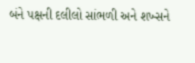બંને પક્ષની દલીલો સાંભળી અને શખ્સને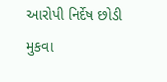આરોપી નિર્દેષ છોડી મુકવા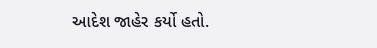આદેશ જાહેર કર્યો હતો.